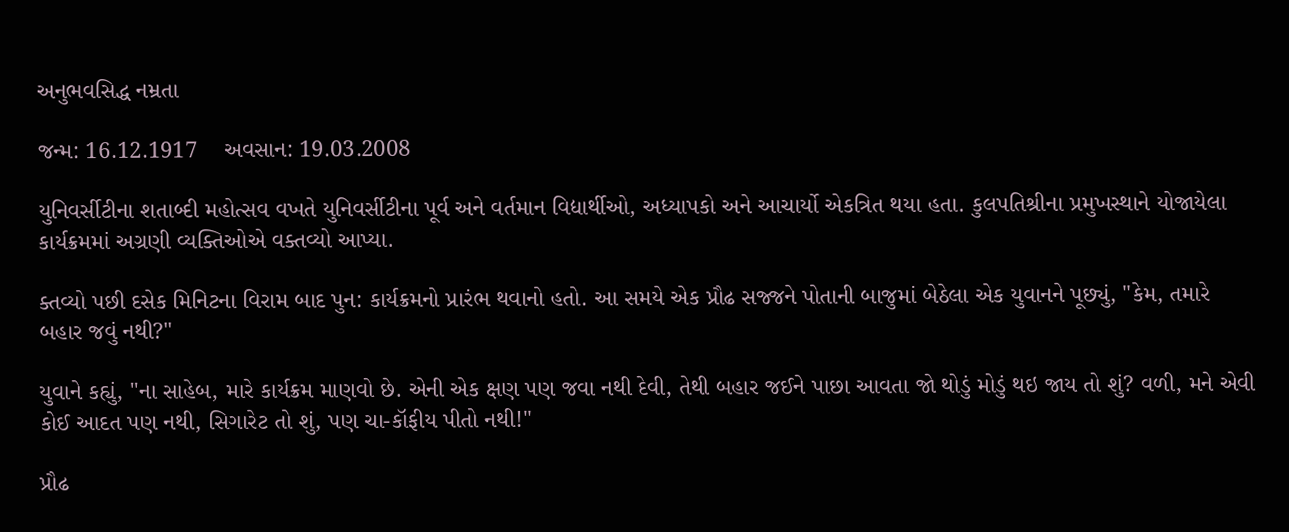અનુભવસિદ્ધ નમ્રતા

જન્મ: 16.12.1917    અવસાન: 19.03.2008

યુનિવર્સીટીના શતાબ્દી મહોત્સવ વખતે યુનિવર્સીટીના પૂર્વ અને વર્તમાન વિદ્યાર્થીઓ, અધ્યાપકો અને આચાર્યો એકત્રિત થયા હતા. કુલપતિશ્રીના પ્રમુખસ્થાને યોજાયેલા કાર્યક્રમમાં અગ્રણી વ્યક્તિઓએ વક્તવ્યો આપ્યા.

ક્તવ્યો પછી દસેક મિનિટના વિરામ બાદ પુન: કાર્યક્રમનો પ્રારંભ થવાનો હતો. આ સમયે એક પ્રૌઢ સજ્જને પોતાની બાજુમાં બેઠેલા એક યુવાનને પૂછ્યું, "કેમ, તમારે બહાર જવું નથી?"

યુવાને કહ્યું, "ના સાહેબ, મારે કાર્યક્રમ માણવો છે. એની એક ક્ષણ પણ જવા નથી દેવી, તેથી બહાર જઈને પાછા આવતા જો થોડું મોડું થઇ જાય તો શું? વળી, મને એવી કોઈ આદત પણ નથી, સિગારેટ તો શું, પણ ચા-કૉફીય પીતો નથી!"

પ્રૌઢ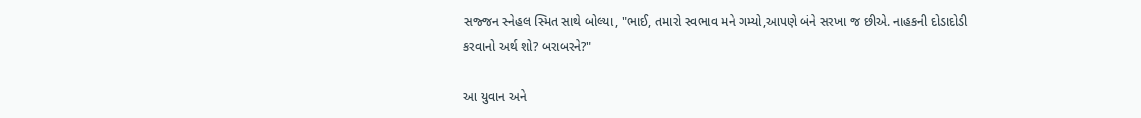સજ્જન સ્નેહલ સ્મિત સાથે બોલ્યા, "ભાઈ, તમારો સ્વભાવ મને ગમ્યો,આપણે બંને સરખા જ છીએ. નાહકની દોડાદોડી કરવાનો અર્થ શો? બરાબરને?"

આ યુવાન અને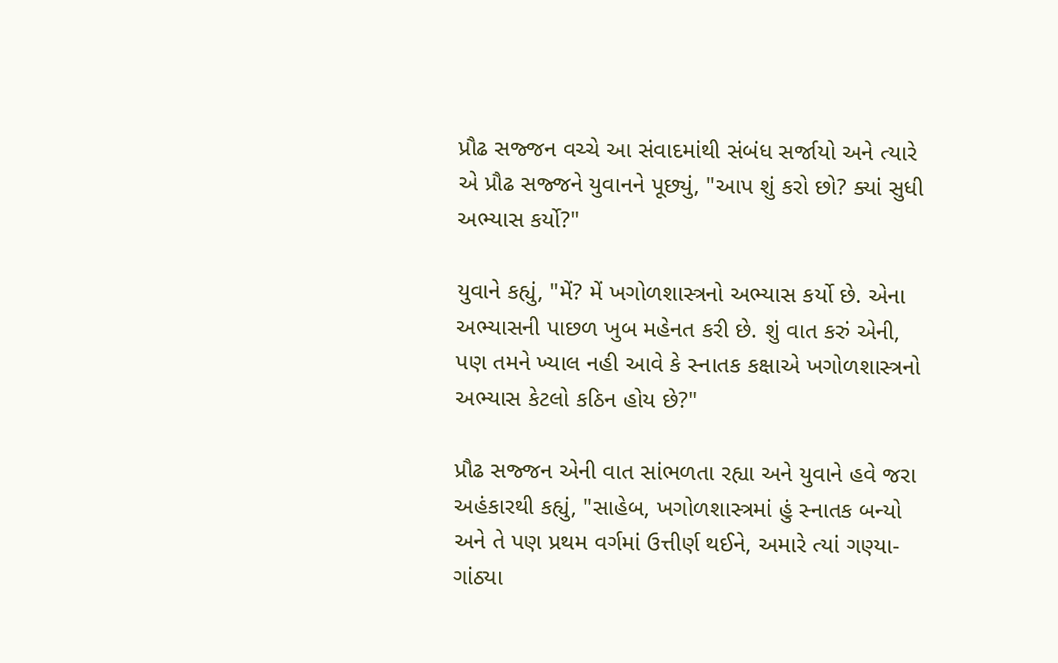પ્રૌઢ સજ્જન વચ્ચે આ સંવાદમાંથી સંબંધ સર્જાયો અને ત્યારે એ પ્રૌઢ સજ્જને યુવાનને પૂછ્યું, "આપ શું કરો છો? ક્યાં સુધી અભ્યાસ કર્યો?"

યુવાને કહ્યું, "મેં? મેં ખગોળશાસ્ત્રનો અભ્યાસ કર્યો છે. એના અભ્યાસની પાછળ ખુબ મહેનત કરી છે. શું વાત કરું એની, પણ તમને ખ્યાલ નહી આવે કે સ્નાતક કક્ષાએ ખગોળશાસ્ત્રનો અભ્યાસ કેટલો કઠિન હોય છે?"

પ્રૌઢ સજ્જન એની વાત સાંભળતા રહ્યા અને યુવાને હવે જરા અહંકારથી કહ્યું, "સાહેબ, ખગોળશાસ્ત્રમાં હું સ્નાતક બન્યો અને તે પણ પ્રથમ વર્ગમાં ઉત્તીર્ણ થઈને, અમારે ત્યાં ગણ્યા-ગાંઠ્યા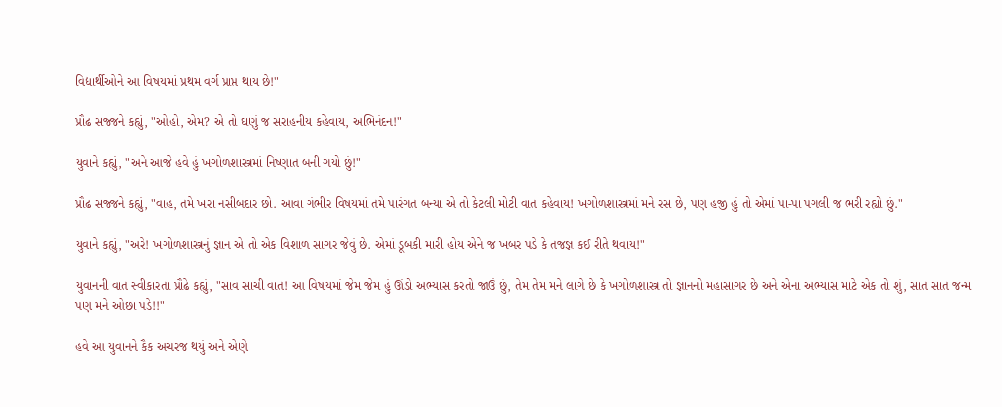વિદ્યાર્થીઓને આ વિષયમાં પ્રથમ વર્ગ પ્રાપ્ત થાય છે!"

પ્રૌઢ સજ્જને કહ્યું, "ઓહો, એમ? એ તો ઘણું જ સરાહનીય કહેવાય, અભિનંદન!"

યુવાને કહ્યું, "અને આજે હવે હું ખગોળશાસ્ત્રમાં નિષ્ણાત બની ગયો છું!"

પ્રૌઢ સજ્જને કહ્યું, "વાહ, તમે ખરા નસીબદાર છો. આવા ગંભીર વિષયમાં તમે પારંગત બન્યા એ તો કેટલી મોટી વાત કહેવાય! ખગોળશાસ્ત્રમાં મને રસ છે, પણ હજી હું તો એમાં પા-પા પગલી જ ભરી રહ્યો છું."

યુવાને કહ્યું, "અરે! ખગોળશાસ્ત્રનું જ્ઞાન એ તો એક વિશાળ સાગર જેવું છે. એમાં ડૂબકી મારી હોય એને જ ખબર પડે કે તજજ્ઞ કઈ રીતે થવાય!"

યુવાનની વાત સ્વીકારતા પ્રૌઢે કહ્યું, "સાવ સાચી વાત! આ વિષયમાં જેમ જેમ હું ઊંડો અભ્યાસ કરતો જાઉં છું, તેમ તેમ મને લાગે છે કે ખગોળશાસ્ત્ર તો જ્ઞાનનો મહાસાગર છે અને એના અભ્યાસ માટે એક તો શું, સાત સાત જન્મ પણ મને ઓછા પડે!!"

હવે આ યુવાનને કૈક અચરજ થયું અને એણે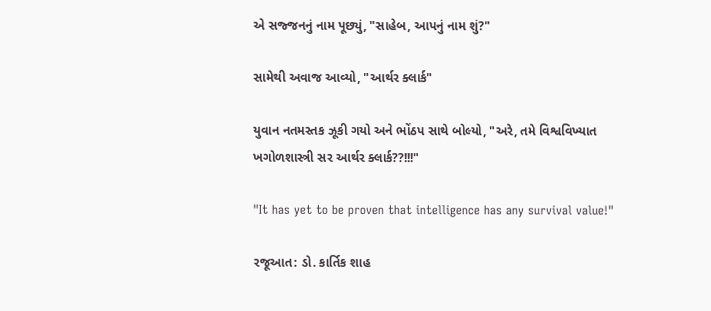એ સજ્જનનું નામ પૂછ્યું, "સાહેબ, આપનું નામ શું?"

સામેથી અવાજ આવ્યો, "આર્થર ક્લાર્ક"

યુવાન નતમસ્તક ઝૂકી ગયો અને ભોંઠપ સાથે બોલ્યો, "અરે, તમે વિશ્વવિખ્યાત ખગોળશાસ્ત્રી સર આર્થર ક્લાર્ક??!!!"

"It has yet to be proven that intelligence has any survival value!"

રજૂઆત: ડો. કાર્તિક શાહ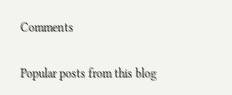Comments

Popular posts from this blog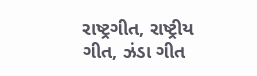રાષ્ટ્રગીત, રાષ્ટ્રીય ગીત, ઝંડા ગીત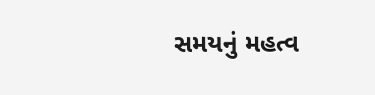સમયનું મહત્વ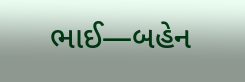ભાઈ―બહેન